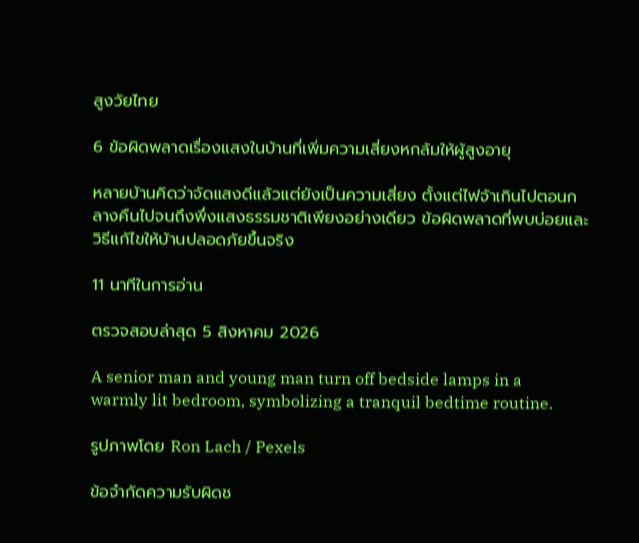สูงวัยไทย

6 ข้อผิดพลาดเรื่องแสงในบ้านที่เพิ่มความเสี่ยงหกล้มให้ผู้สูงอายุ

หลายบ้านคิดว่าจัดแสงดีแล้วแต่ยังเป็นความเสี่ยง ตั้งแต่ไฟจ้าเกินไปตอนกลางคืนไปจนถึงพึ่งแสงธรรมชาติเพียงอย่างเดียว ข้อผิดพลาดที่พบบ่อยและวิธีแก้ไขให้บ้านปลอดภัยขึ้นจริง

11 นาทีในการอ่าน

ตรวจสอบล่าสุด 5 สิงหาคม 2026

A senior man and young man turn off bedside lamps in a warmly lit bedroom, symbolizing a tranquil bedtime routine.

รูปภาพโดย Ron Lach / Pexels

ข้อจำกัดความรับผิดช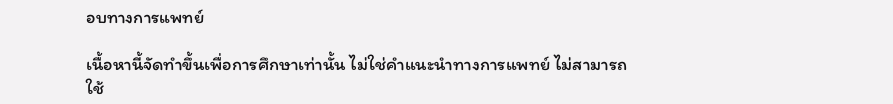อบทางการแพทย์

เนื้อหานี้จัดทำขึ้นเพื่อการศึกษาเท่านั้น ไม่ใช่คำแนะนำทางการแพทย์ ไม่สามารถใช้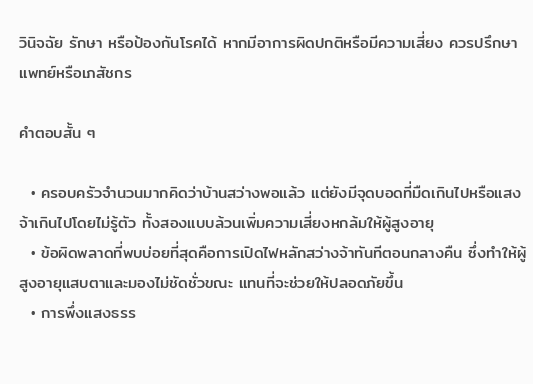วินิจฉัย รักษา หรือป้องกันโรคได้ หากมีอาการผิดปกติหรือมีความเสี่ยง ควรปรึกษาแพทย์หรือเภสัชกร

คำตอบสั้น ๆ

  • ครอบครัวจำนวนมากคิดว่าบ้านสว่างพอแล้ว แต่ยังมีจุดบอดที่มืดเกินไปหรือแสงจ้าเกินไปโดยไม่รู้ตัว ทั้งสองแบบล้วนเพิ่มความเสี่ยงหกล้มให้ผู้สูงอายุ
  • ข้อผิดพลาดที่พบบ่อยที่สุดคือการเปิดไฟหลักสว่างจ้าทันทีตอนกลางคืน ซึ่งทำให้ผู้สูงอายุแสบตาและมองไม่ชัดชั่วขณะ แทนที่จะช่วยให้ปลอดภัยขึ้น
  • การพึ่งแสงธรร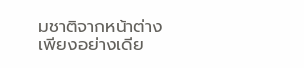มชาติจากหน้าต่างเพียงอย่างเดีย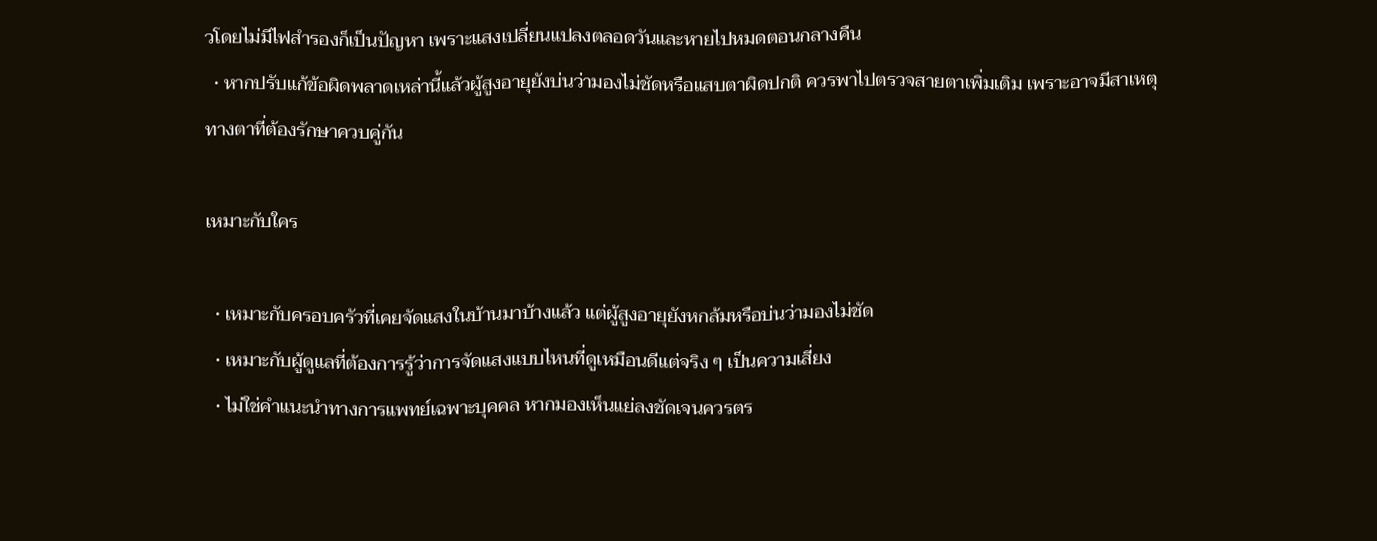วโดยไม่มีไฟสำรองก็เป็นปัญหา เพราะแสงเปลี่ยนแปลงตลอดวันและหายไปหมดตอนกลางคืน
  • หากปรับแก้ข้อผิดพลาดเหล่านี้แล้วผู้สูงอายุยังบ่นว่ามองไม่ชัดหรือแสบตาผิดปกติ ควรพาไปตรวจสายตาเพิ่มเติม เพราะอาจมีสาเหตุทางตาที่ต้องรักษาควบคู่กัน

เหมาะกับใคร

  • เหมาะกับครอบครัวที่เคยจัดแสงในบ้านมาบ้างแล้ว แต่ผู้สูงอายุยังหกล้มหรือบ่นว่ามองไม่ชัด
  • เหมาะกับผู้ดูแลที่ต้องการรู้ว่าการจัดแสงแบบไหนที่ดูเหมือนดีแต่จริง ๆ เป็นความเสี่ยง
  • ไม่ใช่คำแนะนำทางการแพทย์เฉพาะบุคคล หากมองเห็นแย่ลงชัดเจนควรตร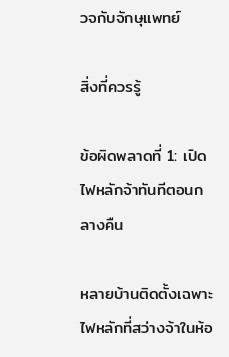วจกับจักษุแพทย์

สิ่งที่ควรรู้

ข้อผิดพลาดที่ 1: เปิดไฟหลักจ้าทันทีตอนกลางคืน

หลายบ้านติดตั้งเฉพาะไฟหลักที่สว่างจ้าในห้อ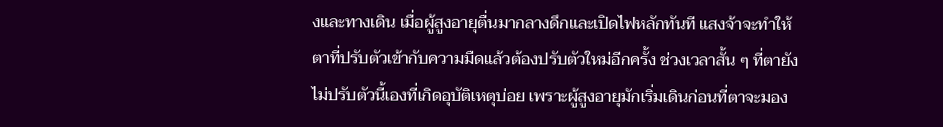งและทางเดิน เมื่อผู้สูงอายุตื่นมากลางดึกและเปิดไฟหลักทันที แสงจ้าจะทำให้ตาที่ปรับตัวเข้ากับความมืดแล้วต้องปรับตัวใหม่อีกครั้ง ช่วงเวลาสั้น ๆ ที่ตายังไม่ปรับตัวนี้เองที่เกิดอุบัติเหตุบ่อย เพราะผู้สูงอายุมักเริ่มเดินก่อนที่ตาจะมอง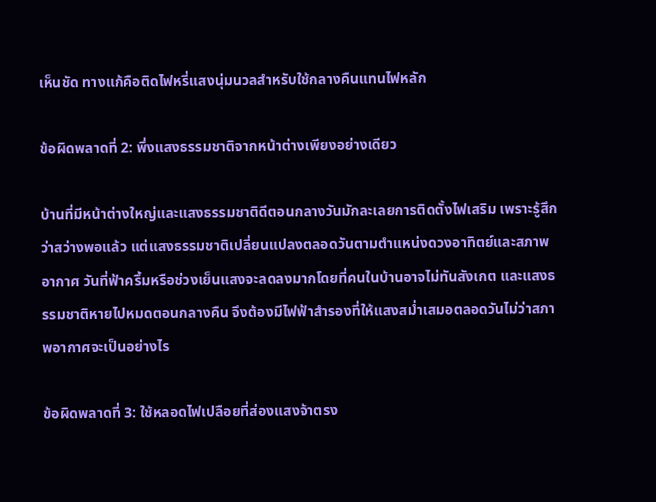เห็นชัด ทางแก้คือติดไฟหรี่แสงนุ่มนวลสำหรับใช้กลางคืนแทนไฟหลัก

ข้อผิดพลาดที่ 2: พึ่งแสงธรรมชาติจากหน้าต่างเพียงอย่างเดียว

บ้านที่มีหน้าต่างใหญ่และแสงธรรมชาติดีตอนกลางวันมักละเลยการติดตั้งไฟเสริม เพราะรู้สึกว่าสว่างพอแล้ว แต่แสงธรรมชาติเปลี่ยนแปลงตลอดวันตามตำแหน่งดวงอาทิตย์และสภาพอากาศ วันที่ฟ้าครึ้มหรือช่วงเย็นแสงจะลดลงมากโดยที่คนในบ้านอาจไม่ทันสังเกต และแสงธรรมชาติหายไปหมดตอนกลางคืน จึงต้องมีไฟฟ้าสำรองที่ให้แสงสม่ำเสมอตลอดวันไม่ว่าสภาพอากาศจะเป็นอย่างไร

ข้อผิดพลาดที่ 3: ใช้หลอดไฟเปลือยที่ส่องแสงจ้าตรง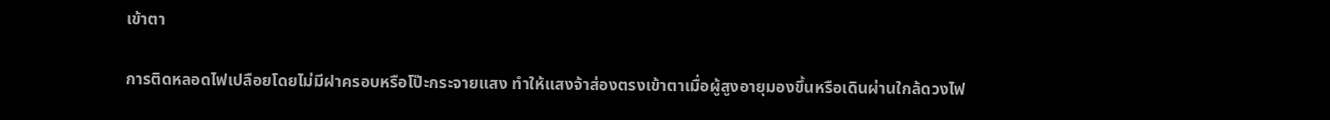เข้าตา

การติดหลอดไฟเปลือยโดยไม่มีฝาครอบหรือโป๊ะกระจายแสง ทำให้แสงจ้าส่องตรงเข้าตาเมื่อผู้สูงอายุมองขึ้นหรือเดินผ่านใกล้ดวงไฟ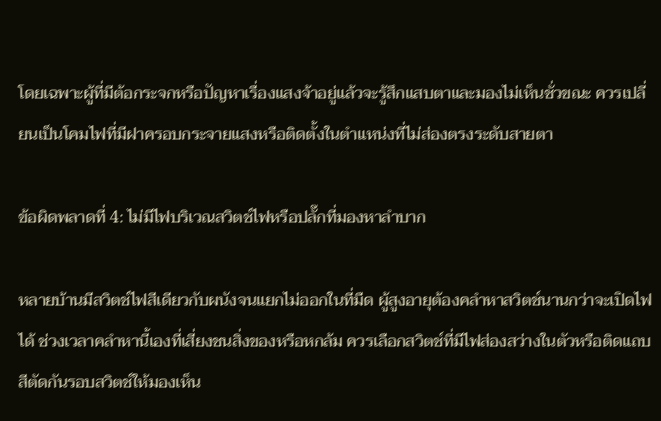โดยเฉพาะผู้ที่มีต้อกระจกหรือปัญหาเรื่องแสงจ้าอยู่แล้วจะรู้สึกแสบตาและมองไม่เห็นชั่วขณะ ควรเปลี่ยนเป็นโคมไฟที่มีฝาครอบกระจายแสงหรือติดตั้งในตำแหน่งที่ไม่ส่องตรงระดับสายตา

ข้อผิดพลาดที่ 4: ไม่มีไฟบริเวณสวิตช์ไฟหรือปลั๊กที่มองหาลำบาก

หลายบ้านมีสวิตช์ไฟสีเดียวกับผนังจนแยกไม่ออกในที่มืด ผู้สูงอายุต้องคลำหาสวิตช์นานกว่าจะเปิดไฟได้ ช่วงเวลาคลำหานี้เองที่เสี่ยงชนสิ่งของหรือหกล้ม ควรเลือกสวิตช์ที่มีไฟส่องสว่างในตัวหรือติดแถบสีตัดกันรอบสวิตช์ให้มองเห็น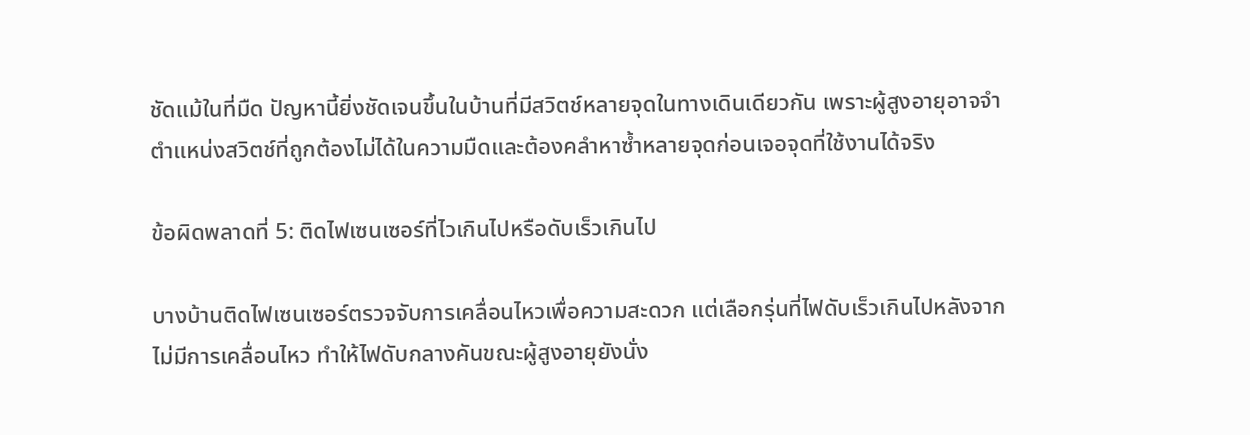ชัดแม้ในที่มืด ปัญหานี้ยิ่งชัดเจนขึ้นในบ้านที่มีสวิตช์หลายจุดในทางเดินเดียวกัน เพราะผู้สูงอายุอาจจำตำแหน่งสวิตช์ที่ถูกต้องไม่ได้ในความมืดและต้องคลำหาซ้ำหลายจุดก่อนเจอจุดที่ใช้งานได้จริง

ข้อผิดพลาดที่ 5: ติดไฟเซนเซอร์ที่ไวเกินไปหรือดับเร็วเกินไป

บางบ้านติดไฟเซนเซอร์ตรวจจับการเคลื่อนไหวเพื่อความสะดวก แต่เลือกรุ่นที่ไฟดับเร็วเกินไปหลังจากไม่มีการเคลื่อนไหว ทำให้ไฟดับกลางคันขณะผู้สูงอายุยังนั่ง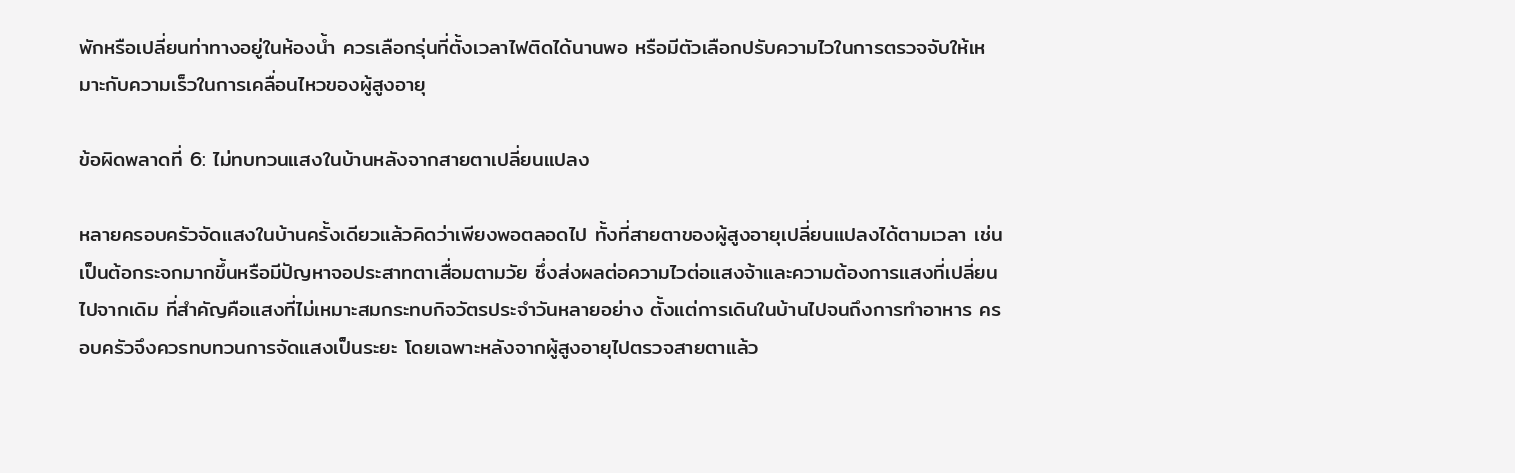พักหรือเปลี่ยนท่าทางอยู่ในห้องน้ำ ควรเลือกรุ่นที่ตั้งเวลาไฟติดได้นานพอ หรือมีตัวเลือกปรับความไวในการตรวจจับให้เหมาะกับความเร็วในการเคลื่อนไหวของผู้สูงอายุ

ข้อผิดพลาดที่ 6: ไม่ทบทวนแสงในบ้านหลังจากสายตาเปลี่ยนแปลง

หลายครอบครัวจัดแสงในบ้านครั้งเดียวแล้วคิดว่าเพียงพอตลอดไป ทั้งที่สายตาของผู้สูงอายุเปลี่ยนแปลงได้ตามเวลา เช่น เป็นต้อกระจกมากขึ้นหรือมีปัญหาจอประสาทตาเสื่อมตามวัย ซึ่งส่งผลต่อความไวต่อแสงจ้าและความต้องการแสงที่เปลี่ยนไปจากเดิม ที่สำคัญคือแสงที่ไม่เหมาะสมกระทบกิจวัตรประจำวันหลายอย่าง ตั้งแต่การเดินในบ้านไปจนถึงการทำอาหาร ครอบครัวจึงควรทบทวนการจัดแสงเป็นระยะ โดยเฉพาะหลังจากผู้สูงอายุไปตรวจสายตาแล้ว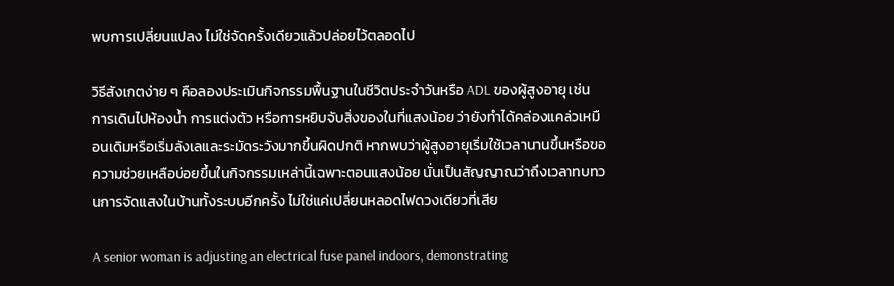พบการเปลี่ยนแปลง ไม่ใช่จัดครั้งเดียวแล้วปล่อยไว้ตลอดไป

วิธีสังเกตง่าย ๆ คือลองประเมินกิจกรรมพื้นฐานในชีวิตประจำวันหรือ ADL ของผู้สูงอายุ เช่น การเดินไปห้องน้ำ การแต่งตัว หรือการหยิบจับสิ่งของในที่แสงน้อย ว่ายังทำได้คล่องแคล่วเหมือนเดิมหรือเริ่มลังเลและระมัดระวังมากขึ้นผิดปกติ หากพบว่าผู้สูงอายุเริ่มใช้เวลานานขึ้นหรือขอความช่วยเหลือบ่อยขึ้นในกิจกรรมเหล่านี้เฉพาะตอนแสงน้อย นั่นเป็นสัญญาณว่าถึงเวลาทบทวนการจัดแสงในบ้านทั้งระบบอีกครั้ง ไม่ใช่แค่เปลี่ยนหลอดไฟดวงเดียวที่เสีย

A senior woman is adjusting an electrical fuse panel indoors, demonstrating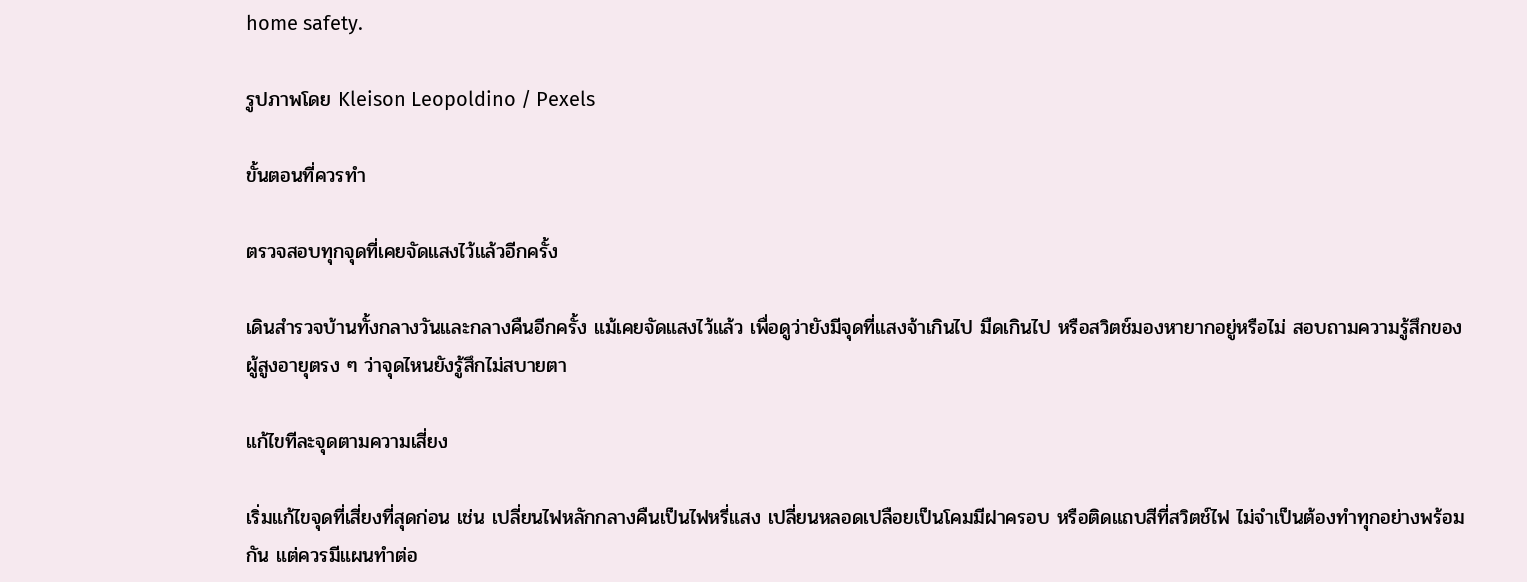home safety.

รูปภาพโดย Kleison Leopoldino / Pexels

ขั้นตอนที่ควรทำ

ตรวจสอบทุกจุดที่เคยจัดแสงไว้แล้วอีกครั้ง

เดินสำรวจบ้านทั้งกลางวันและกลางคืนอีกครั้ง แม้เคยจัดแสงไว้แล้ว เพื่อดูว่ายังมีจุดที่แสงจ้าเกินไป มืดเกินไป หรือสวิตช์มองหายากอยู่หรือไม่ สอบถามความรู้สึกของผู้สูงอายุตรง ๆ ว่าจุดไหนยังรู้สึกไม่สบายตา

แก้ไขทีละจุดตามความเสี่ยง

เริ่มแก้ไขจุดที่เสี่ยงที่สุดก่อน เช่น เปลี่ยนไฟหลักกลางคืนเป็นไฟหรี่แสง เปลี่ยนหลอดเปลือยเป็นโคมมีฝาครอบ หรือติดแถบสีที่สวิตช์ไฟ ไม่จำเป็นต้องทำทุกอย่างพร้อมกัน แต่ควรมีแผนทำต่อ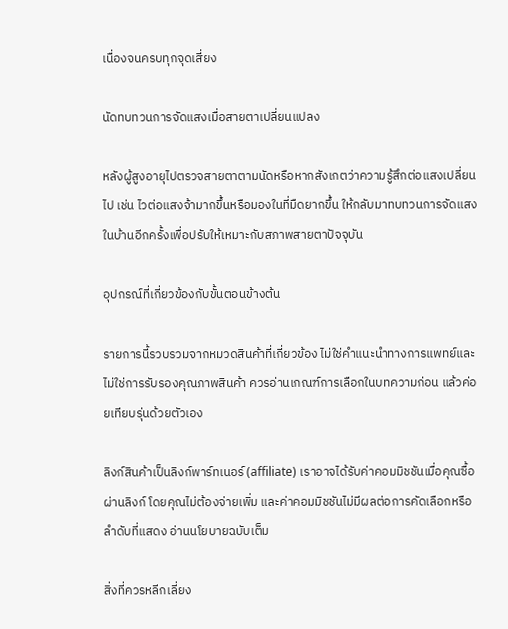เนื่องจนครบทุกจุดเสี่ยง

นัดทบทวนการจัดแสงเมื่อสายตาเปลี่ยนแปลง

หลังผู้สูงอายุไปตรวจสายตาตามนัดหรือหากสังเกตว่าความรู้สึกต่อแสงเปลี่ยนไป เช่น ไวต่อแสงจ้ามากขึ้นหรือมองในที่มืดยากขึ้น ให้กลับมาทบทวนการจัดแสงในบ้านอีกครั้งเพื่อปรับให้เหมาะกับสภาพสายตาปัจจุบัน

อุปกรณ์ที่เกี่ยวข้องกับขั้นตอนข้างต้น

รายการนี้รวบรวมจากหมวดสินค้าที่เกี่ยวข้อง ไม่ใช่คำแนะนำทางการแพทย์และไม่ใช่การรับรองคุณภาพสินค้า ควรอ่านเกณฑ์การเลือกในบทความก่อน แล้วค่อยเทียบรุ่นด้วยตัวเอง

ลิงก์สินค้าเป็นลิงก์พาร์ทเนอร์ (affiliate) เราอาจได้รับค่าคอมมิชชันเมื่อคุณซื้อผ่านลิงก์ โดยคุณไม่ต้องจ่ายเพิ่ม และค่าคอมมิชชันไม่มีผลต่อการคัดเลือกหรือลำดับที่แสดง อ่านนโยบายฉบับเต็ม

สิ่งที่ควรหลีกเลี่ยง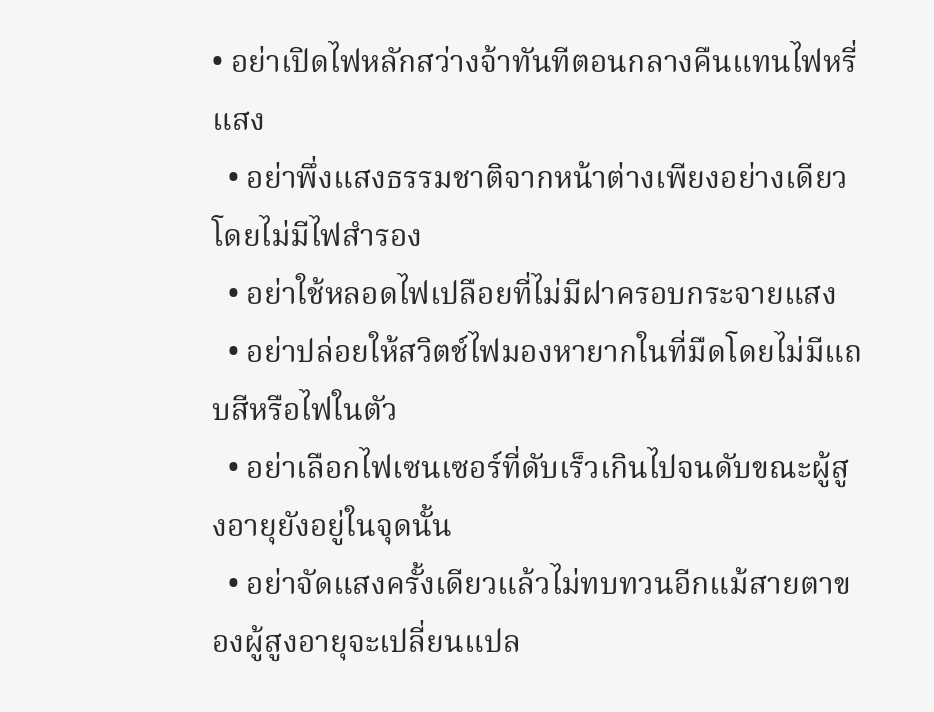• อย่าเปิดไฟหลักสว่างจ้าทันทีตอนกลางคืนแทนไฟหรี่แสง
  • อย่าพึ่งแสงธรรมชาติจากหน้าต่างเพียงอย่างเดียวโดยไม่มีไฟสำรอง
  • อย่าใช้หลอดไฟเปลือยที่ไม่มีฝาครอบกระจายแสง
  • อย่าปล่อยให้สวิตช์ไฟมองหายากในที่มืดโดยไม่มีแถบสีหรือไฟในตัว
  • อย่าเลือกไฟเซนเซอร์ที่ดับเร็วเกินไปจนดับขณะผู้สูงอายุยังอยู่ในจุดนั้น
  • อย่าจัดแสงครั้งเดียวแล้วไม่ทบทวนอีกแม้สายตาของผู้สูงอายุจะเปลี่ยนแปล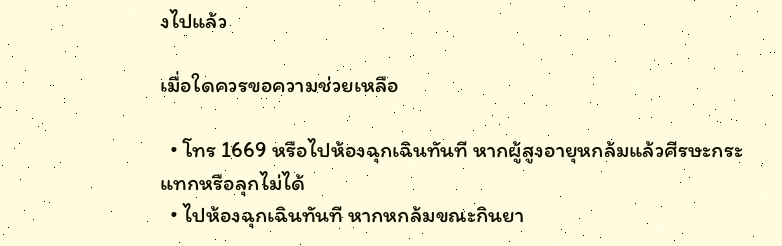งไปแล้ว

เมื่อใดควรขอความช่วยเหลือ

  • โทร 1669 หรือไปห้องฉุกเฉินทันที หากผู้สูงอายุหกล้มแล้วศีรษะกระแทกหรือลุกไม่ได้
  • ไปห้องฉุกเฉินทันที หากหกล้มขณะกินยา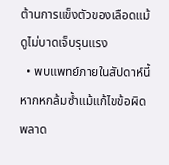ต้านการแข็งตัวของเลือดแม้ดูไม่บาดเจ็บรุนแรง
  • พบแพทย์ภายในสัปดาห์นี้ หากหกล้มซ้ำแม้แก้ไขข้อผิดพลาด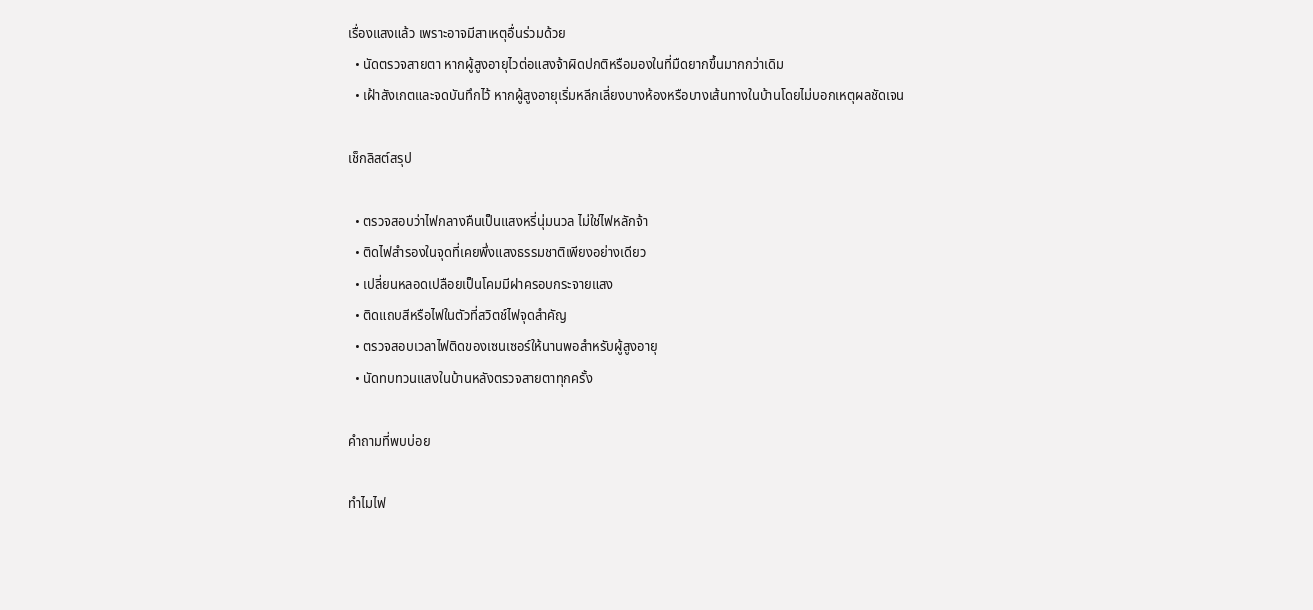เรื่องแสงแล้ว เพราะอาจมีสาเหตุอื่นร่วมด้วย
  • นัดตรวจสายตา หากผู้สูงอายุไวต่อแสงจ้าผิดปกติหรือมองในที่มืดยากขึ้นมากกว่าเดิม
  • เฝ้าสังเกตและจดบันทึกไว้ หากผู้สูงอายุเริ่มหลีกเลี่ยงบางห้องหรือบางเส้นทางในบ้านโดยไม่บอกเหตุผลชัดเจน

เช็กลิสต์สรุป

  • ตรวจสอบว่าไฟกลางคืนเป็นแสงหรี่นุ่มนวล ไม่ใช่ไฟหลักจ้า
  • ติดไฟสำรองในจุดที่เคยพึ่งแสงธรรมชาติเพียงอย่างเดียว
  • เปลี่ยนหลอดเปลือยเป็นโคมมีฝาครอบกระจายแสง
  • ติดแถบสีหรือไฟในตัวที่สวิตช์ไฟจุดสำคัญ
  • ตรวจสอบเวลาไฟติดของเซนเซอร์ให้นานพอสำหรับผู้สูงอายุ
  • นัดทบทวนแสงในบ้านหลังตรวจสายตาทุกครั้ง

คำถามที่พบบ่อย

ทำไมไฟ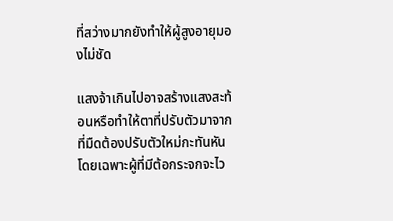ที่สว่างมากยังทำให้ผู้สูงอายุมองไม่ชัด

แสงจ้าเกินไปอาจสร้างแสงสะท้อนหรือทำให้ตาที่ปรับตัวมาจากที่มืดต้องปรับตัวใหม่กะทันหัน โดยเฉพาะผู้ที่มีต้อกระจกจะไว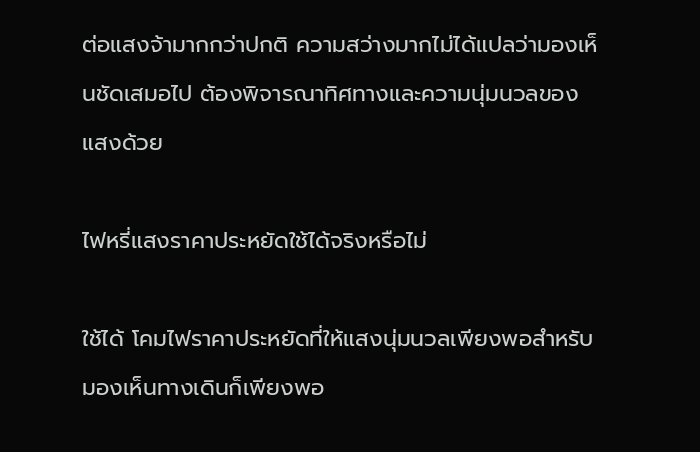ต่อแสงจ้ามากกว่าปกติ ความสว่างมากไม่ได้แปลว่ามองเห็นชัดเสมอไป ต้องพิจารณาทิศทางและความนุ่มนวลของแสงด้วย

ไฟหรี่แสงราคาประหยัดใช้ได้จริงหรือไม่

ใช้ได้ โคมไฟราคาประหยัดที่ให้แสงนุ่มนวลเพียงพอสำหรับมองเห็นทางเดินก็เพียงพอ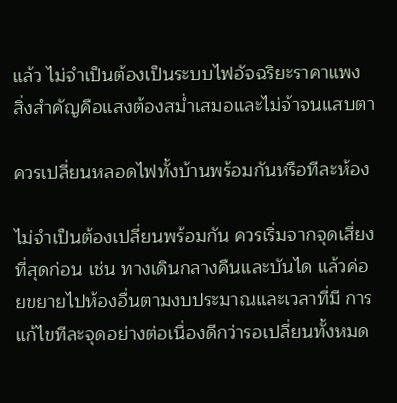แล้ว ไม่จำเป็นต้องเป็นระบบไฟอัจฉริยะราคาแพง สิ่งสำคัญคือแสงต้องสม่ำเสมอและไม่จ้าจนแสบตา

ควรเปลี่ยนหลอดไฟทั้งบ้านพร้อมกันหรือทีละห้อง

ไม่จำเป็นต้องเปลี่ยนพร้อมกัน ควรเริ่มจากจุดเสี่ยงที่สุดก่อน เช่น ทางเดินกลางคืนและบันได แล้วค่อยขยายไปห้องอื่นตามงบประมาณและเวลาที่มี การแก้ไขทีละจุดอย่างต่อเนื่องดีกว่ารอเปลี่ยนทั้งหมด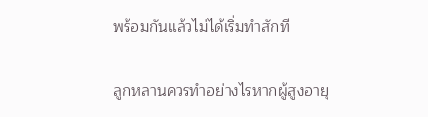พร้อมกันแล้วไม่ได้เริ่มทำสักที

ลูกหลานควรทำอย่างไรหากผู้สูงอายุ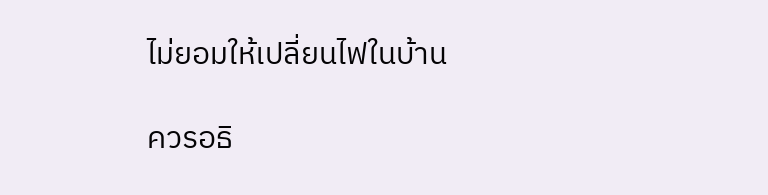ไม่ยอมให้เปลี่ยนไฟในบ้าน

ควรอธิ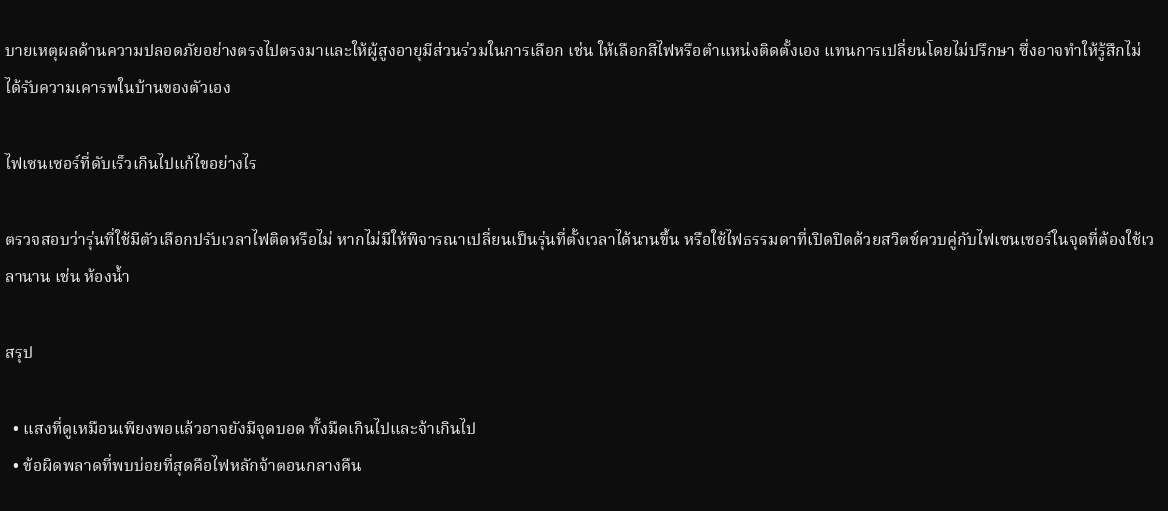บายเหตุผลด้านความปลอดภัยอย่างตรงไปตรงมาและให้ผู้สูงอายุมีส่วนร่วมในการเลือก เช่น ให้เลือกสีไฟหรือตำแหน่งติดตั้งเอง แทนการเปลี่ยนโดยไม่ปรึกษา ซึ่งอาจทำให้รู้สึกไม่ได้รับความเคารพในบ้านของตัวเอง

ไฟเซนเซอร์ที่ดับเร็วเกินไปแก้ไขอย่างไร

ตรวจสอบว่ารุ่นที่ใช้มีตัวเลือกปรับเวลาไฟติดหรือไม่ หากไม่มีให้พิจารณาเปลี่ยนเป็นรุ่นที่ตั้งเวลาได้นานขึ้น หรือใช้ไฟธรรมดาที่เปิดปิดด้วยสวิตช์ควบคู่กับไฟเซนเซอร์ในจุดที่ต้องใช้เวลานาน เช่น ห้องน้ำ

สรุป

  • แสงที่ดูเหมือนเพียงพอแล้วอาจยังมีจุดบอด ทั้งมืดเกินไปและจ้าเกินไป
  • ข้อผิดพลาดที่พบบ่อยที่สุดคือไฟหลักจ้าตอนกลางคืน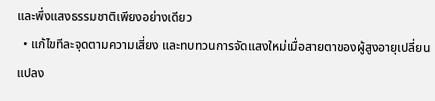และพึ่งแสงธรรมชาติเพียงอย่างเดียว
  • แก้ไขทีละจุดตามความเสี่ยง และทบทวนการจัดแสงใหม่เมื่อสายตาของผู้สูงอายุเปลี่ยนแปลง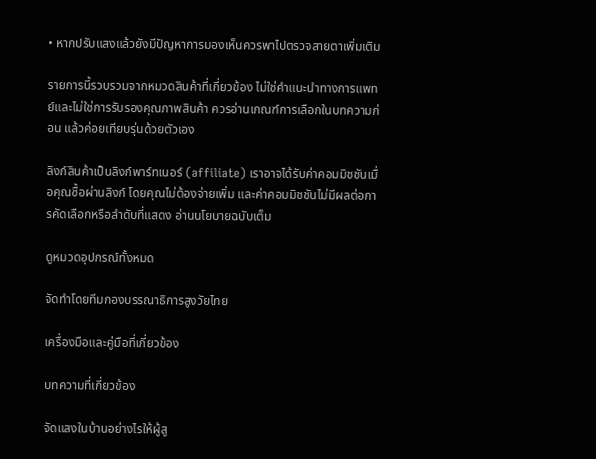• หากปรับแสงแล้วยังมีปัญหาการมองเห็นควรพาไปตรวจสายตาเพิ่มเติม

รายการนี้รวบรวมจากหมวดสินค้าที่เกี่ยวข้อง ไม่ใช่คำแนะนำทางการแพทย์และไม่ใช่การรับรองคุณภาพสินค้า ควรอ่านเกณฑ์การเลือกในบทความก่อน แล้วค่อยเทียบรุ่นด้วยตัวเอง

ลิงก์สินค้าเป็นลิงก์พาร์ทเนอร์ (affiliate) เราอาจได้รับค่าคอมมิชชันเมื่อคุณซื้อผ่านลิงก์ โดยคุณไม่ต้องจ่ายเพิ่ม และค่าคอมมิชชันไม่มีผลต่อการคัดเลือกหรือลำดับที่แสดง อ่านนโยบายฉบับเต็ม

ดูหมวดอุปกรณ์ทั้งหมด

จัดทำโดยทีมกองบรรณาธิการสูงวัยไทย

เครื่องมือและคู่มือที่เกี่ยวข้อง

บทความที่เกี่ยวข้อง

จัดแสงในบ้านอย่างไรให้ผู้สู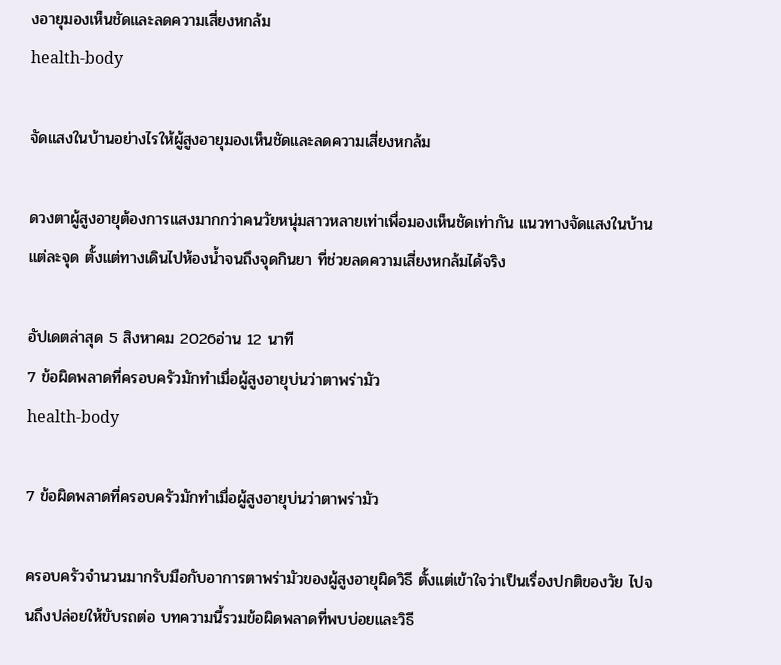งอายุมองเห็นชัดและลดความเสี่ยงหกล้ม
health-body

จัดแสงในบ้านอย่างไรให้ผู้สูงอายุมองเห็นชัดและลดความเสี่ยงหกล้ม

ดวงตาผู้สูงอายุต้องการแสงมากกว่าคนวัยหนุ่มสาวหลายเท่าเพื่อมองเห็นชัดเท่ากัน แนวทางจัดแสงในบ้านแต่ละจุด ตั้งแต่ทางเดินไปห้องน้ำจนถึงจุดกินยา ที่ช่วยลดความเสี่ยงหกล้มได้จริง

อัปเดตล่าสุด 5 สิงหาคม 2026อ่าน 12 นาที
7 ข้อผิดพลาดที่ครอบครัวมักทำเมื่อผู้สูงอายุบ่นว่าตาพร่ามัว
health-body

7 ข้อผิดพลาดที่ครอบครัวมักทำเมื่อผู้สูงอายุบ่นว่าตาพร่ามัว

ครอบครัวจำนวนมากรับมือกับอาการตาพร่ามัวของผู้สูงอายุผิดวิธี ตั้งแต่เข้าใจว่าเป็นเรื่องปกติของวัย ไปจนถึงปล่อยให้ขับรถต่อ บทความนี้รวมข้อผิดพลาดที่พบบ่อยและวิธี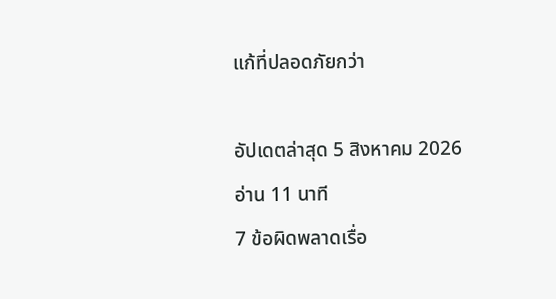แก้ที่ปลอดภัยกว่า

อัปเดตล่าสุด 5 สิงหาคม 2026อ่าน 11 นาที
7 ข้อผิดพลาดเรื่อ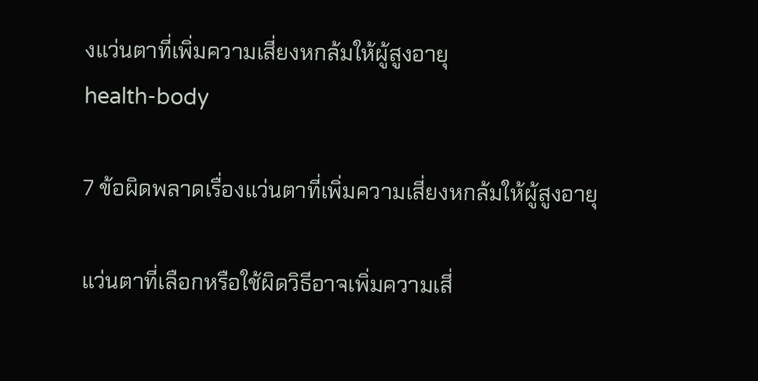งแว่นตาที่เพิ่มความเสี่ยงหกล้มให้ผู้สูงอายุ
health-body

7 ข้อผิดพลาดเรื่องแว่นตาที่เพิ่มความเสี่ยงหกล้มให้ผู้สูงอายุ

แว่นตาที่เลือกหรือใช้ผิดวิธีอาจเพิ่มความเสี่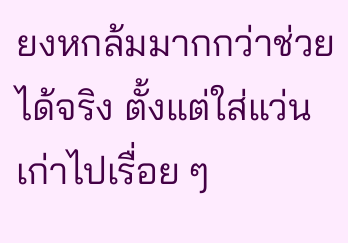ยงหกล้มมากกว่าช่วยได้จริง ตั้งแต่ใส่แว่นเก่าไปเรื่อย ๆ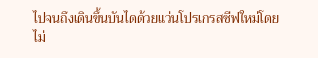ไปจนถึงเดินขึ้นบันไดด้วยแว่นโปรเกรสซีฟใหม่โดยไม่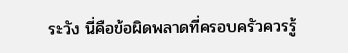ระวัง นี่คือข้อผิดพลาดที่ครอบครัวควรรู้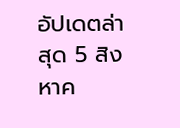อัปเดตล่าสุด 5 สิงหาค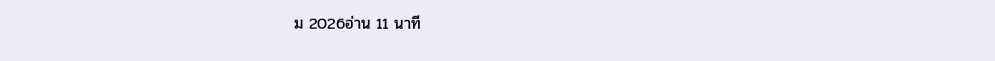ม 2026อ่าน 11 นาที